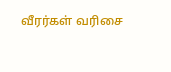வீரர்கள் வரிசை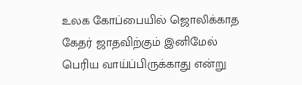உலக கோப்பையில் ஜொலிக்காத கேதர் ஜாதவிற்கும் இனிமேல் பெரிய வாய்ப்பிருக்காது என்று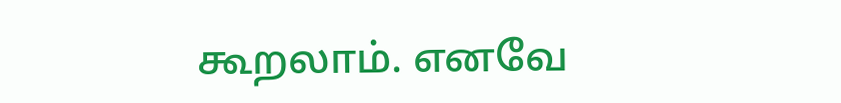கூறலாம். எனவே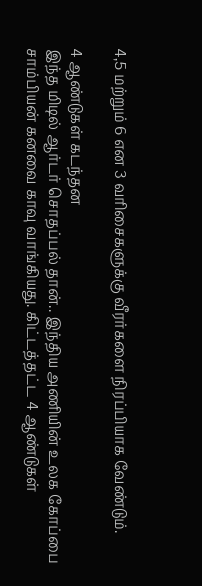4,5 மற்றும் 6 என 3 வரிசைகளுக்கு வீரர்களை நிரப்பியாக வேண்டும்.

4 ஆண்டுகள் கடந்தன
இந்த மிடில் ஆர்டர் சொதப்பல் தான்.. இந்திய அணியின் உலக கோப்பை சாம்பியன் கனவை காவு வாங்கியது. கிட்டத்தட்ட 4 ஆண்டுகள்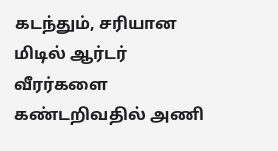கடந்தும், சரியான மிடில் ஆர்டர் வீரர்களை கண்டறிவதில் அணி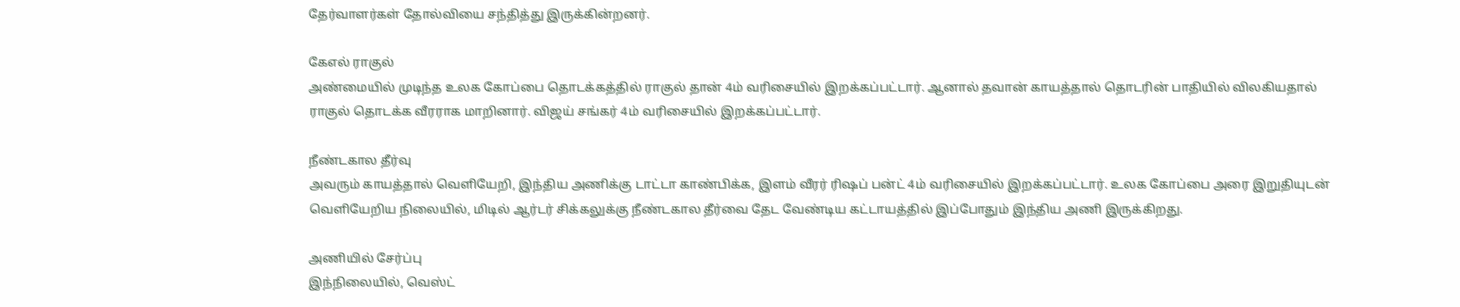தேர்வாளர்கள் தோல்வியை சந்தித்து இருக்கின்றனர்.

கேஎல் ராகுல்
அண்மையில் முடிந்த உலக கோப்பை தொடக்கத்தில் ராகுல் தான் 4ம் வரிசையில் இறக்கப்பட்டார். ஆனால் தவான் காயத்தால் தொடரின் பாதியில் விலகியதால் ராகுல் தொடக்க வீரராக மாறினார். விஜய் சங்கர் 4ம் வரிசையில் இறக்கப்பட்டார்.

நீண்டகால தீர்வு
அவரும் காயத்தால் வெளியேறி, இந்திய அணிக்கு டாட்டா காண்பிக்க, இளம் வீரர் ரிஷப் பன்ட் 4ம் வரிசையில் இறக்கப்பட்டார். உலக கோப்பை அரை இறுதியுடன் வெளியேறிய நிலையில், மிடில் ஆர்டர் சிக்கலுக்கு நீண்டகால தீர்வை தேட வேண்டிய கட்டாயத்தில் இப்போதும் இந்திய அணி இருக்கிறது.

அணியில் சேர்ப்பு
இந்நிலையில், வெஸ்ட்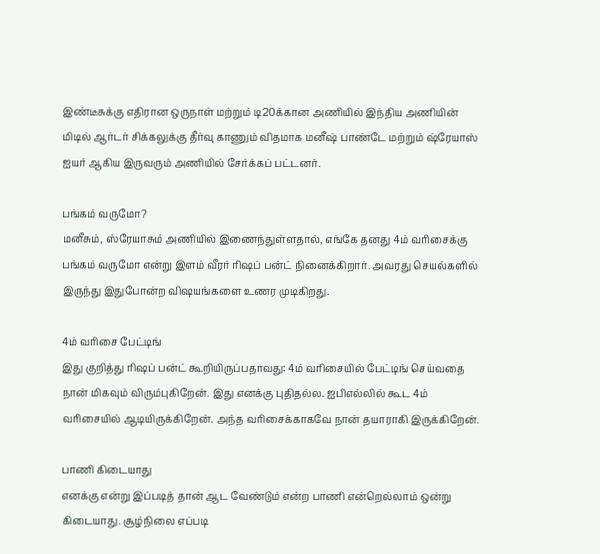இண்டீசுக்கு எதிரான ஒருநாள் மற்றும் டி20க்கான அணியில் இந்திய அணியின் மிடில் ஆர்டர் சிக்கலுக்கு தீர்வு காணும் விதமாக மனீஷ் பாண்டே மற்றும் ஷ்ரேயாஸ் ஐயர் ஆகிய இருவரும் அணியில் சேர்க்கப் பட்டனர்.

பங்கம் வருமோ?
மனீசும், ஸ்ரேயாசும் அணியில் இணைந்துள்ளதால், எங்கே தனது 4ம் வரிசைக்கு பங்கம் வருமோ என்று இளம் வீரர் ரிஷப் பன்ட் நினைக்கிறார். அவரது செயல்களில் இருந்து இதுபோன்ற விஷயங்களை உணர முடிகிறது.

4ம் வரிசை பேட்டிங்
இது குறித்து ரிஷப் பன்ட் கூறியிருப்பதாவது: 4ம் வரிசையில் பேட்டிங் செய்வதை நான் மிகவும் விரும்புகிறேன். இது எனக்கு புதிதல்ல. ஐபிஎல்லில் கூட 4ம் வரிசையில் ஆடியிருக்கிறேன். அந்த வரிசைக்காகவே நான் தயாராகி இருக்கிறேன்.

பாணி கிடையாது
எனக்கு என்று இப்படித் தான் ஆட வேண்டும் என்ற பாணி என்றெல்லாம் ஒன்று கிடையாது. சூழ்நிலை எப்படி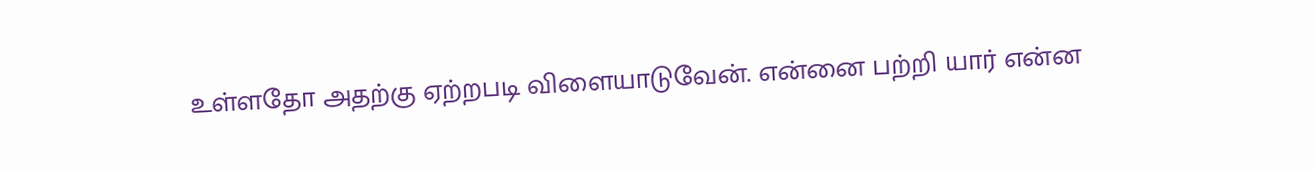உள்ளதோ அதற்கு ஏற்றபடி விளையாடுவேன். என்னை பற்றி யார் என்ன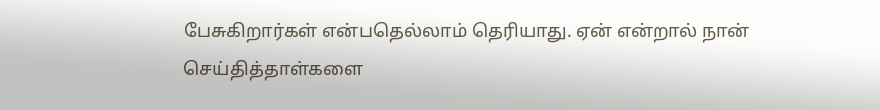பேசுகிறார்கள் என்பதெல்லாம் தெரியாது. ஏன் என்றால் நான் செய்தித்தாள்களை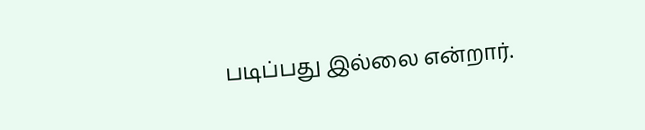படிப்பது இல்லை என்றார்.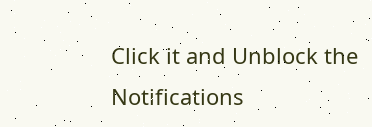Click it and Unblock the Notifications